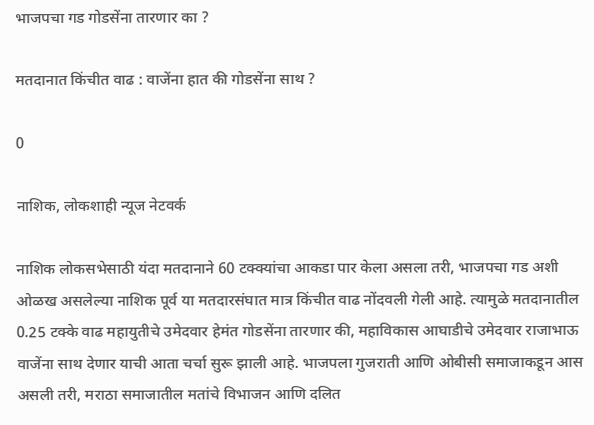भाजपचा गड गोडसेंना तारणार का ?

मतदानात किंचीत वाढ : वाजेंना हात की गोडसेंना साथ ?

0

नाशिक, लोकशाही न्यूज नेटवर्क

नाशिक लोकसभेसाठी यंदा मतदानाने 60 टक्क्यांचा आकडा पार केला असला तरी, भाजपचा गड अशी ओळख असलेल्या नाशिक पूर्व या मतदारसंघात मात्र किंचीत वाढ नोंदवली गेली आहे. त्यामुळे मतदानातील 0.25 टक्के वाढ महायुतीचे उमेदवार हेमंत गोडसेंना तारणार की, महाविकास आघाडीचे उमेदवार राजाभाऊ वाजेंना साथ देणार याची आता चर्चा सुरू झाली आहे. भाजपला गुजराती आणि ओबीसी समाजाकडून आस असली तरी, मराठा समाजातील मतांचे विभाजन आणि दलित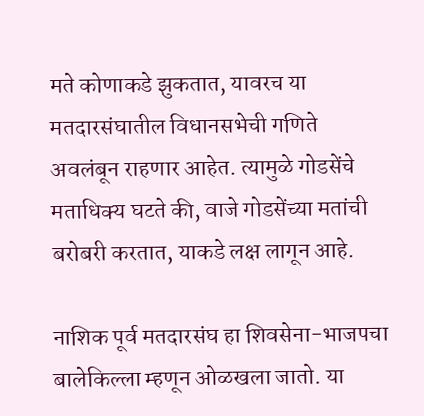मते कोणाकडे झुकतात, यावरच या मतदारसंघातील विधानसभेची गणिते अवलंबून राहणार आहेत. त्यामुळे गोडसेंचे मताधिक्य घटते की, वाजे गोडसेंच्या मतांची बरोबरी करतात, याकडे लक्ष लागून आहे.

नाशिक पूर्व मतदारसंघ हा शिवसेना-भाजपचा बालेकिल्ला म्हणून ओळखला जातो. या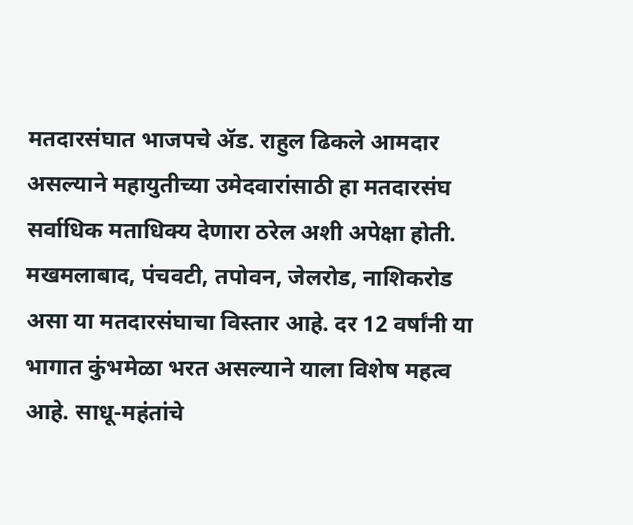मतदारसंघात भाजपचे ॲड. राहुल ढिकले आमदार असल्याने महायुतीच्या उमेदवारांसाठी हा मतदारसंघ सर्वाधिक मताधिक्य देणारा ठरेल अशी अपेक्षा होती. मखमलाबाद, पंचवटी, तपोवन, जेलरोड, नाशिकरोड असा या मतदारसंघाचा विस्तार आहे. दर 12 वर्षांनी या भागात कुंभमेळा भरत असल्याने याला विशेष महत्व आहे. साधू-महंतांचे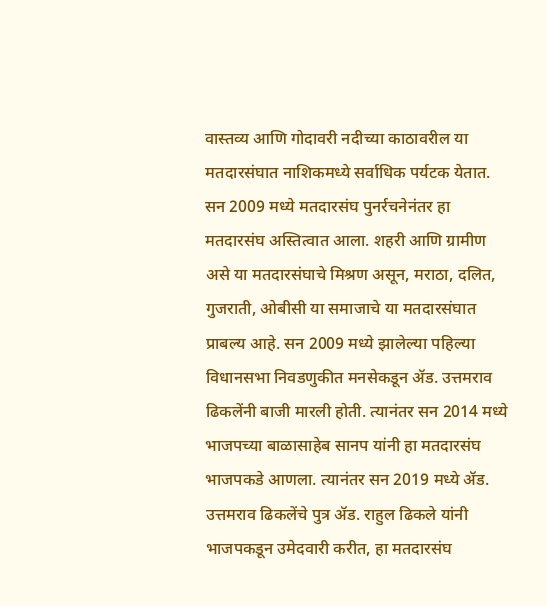वास्तव्य आणि गोदावरी नदीच्या काठावरील या मतदारसंघात नाशिकमध्ये सर्वाधिक पर्यटक येतात. सन 2009 मध्ये मतदारसंघ पुनर्रचनेनंतर हा मतदारसंघ अस्तित्वात आला. शहरी आणि ग्रामीण असे या मतदारसंघाचे मिश्रण असून, मराठा, दलित, गुजराती, ओबीसी या समाजाचे या मतदारसंघात प्राबल्य आहे. सन 2009 मध्ये झालेल्या पहिल्या विधानसभा निवडणुकीत मनसेकडून ॲड. उत्तमराव ढिकलेंनी बाजी मारली होती. त्यानंतर सन 2014 मध्ये भाजपच्या बाळासाहेब सानप यांनी हा मतदारसंघ भाजपकडे आणला. त्यानंतर सन 2019 मध्ये ॲड. उत्तमराव ढिकलेंचे पुत्र ॲड. राहुल ढिकले यांनी भाजपकडून उमेदवारी करीत, हा मतदारसंघ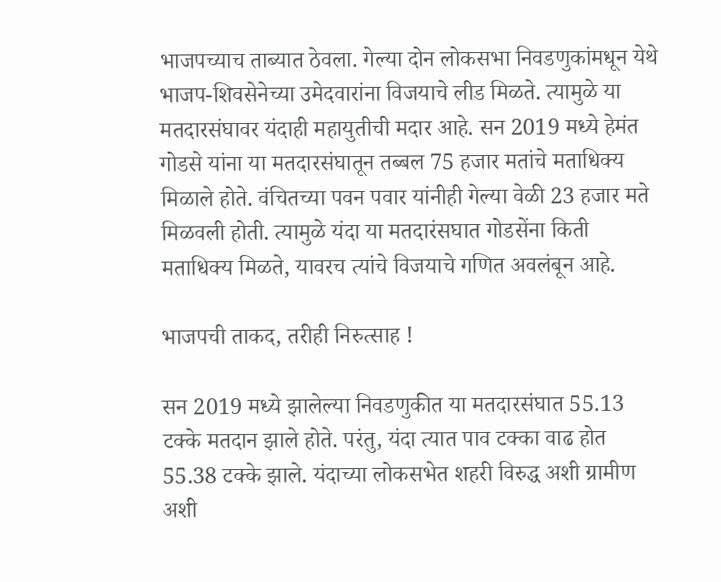भाजपच्याच ताब्यात ठेवला. गेल्या दोन लोकसभा निवडणुकांमधून येथे भाजप-शिवसेनेच्या उमेदवारांना विजयाचे लीड मिळते. त्यामुळे या मतदारसंघावर यंदाही महायुतीची मदार आहे. सन 2019 मध्ये हेमंत गोडसे यांना या मतदारसंघातून तब्बल 75 हजार मतांचे मताधिक्य मिळाले होते. वंचितच्या पवन पवार यांनीही गेल्या वेळी 23 हजार मते मिळवली होती. त्यामुळे यंदा या मतदारंसघात गोडसेंना किती मताधिक्य मिळते, यावरच त्यांचे विजयाचे गणित अवलंबून आहे.

भाजपची ताकद, तरीही निरुत्साह !

सन 2019 मध्ये झालेल्या निवडणुकीत या मतदारसंघात 55.13 टक्के मतदान झाले होते. परंतु, यंदा त्यात पाव टक्का वाढ होत 55.38 टक्के झाले. यंदाच्या लोकसभेत शहरी विरुद्ध अशी ग्रामीण अशी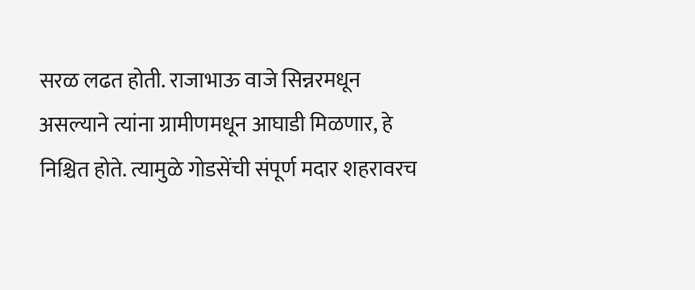सरळ लढत होती. राजाभाऊ वाजे सिन्नरमधून असल्याने त्यांना ग्रामीणमधून आघाडी मिळणार, हे निश्चित होते. त्यामुळे गोडसेंची संपूर्ण मदार शहरावरच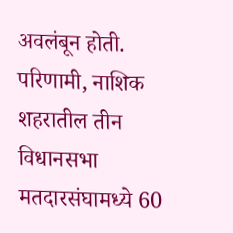अवलंबून होती. परिणामी, नाशिक शहरातील तीन विधानसभा मतदारसंघामध्ये 60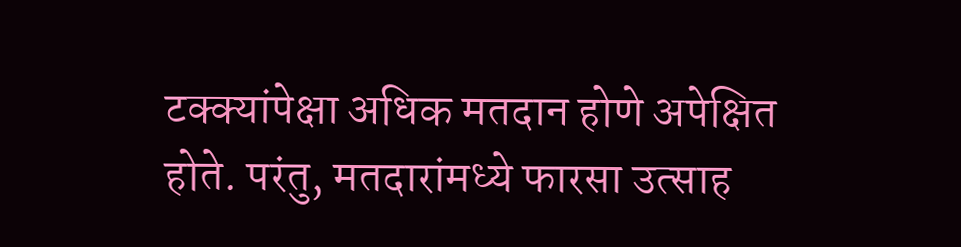टक्क्यांपेक्षा अधिक मतदान होणे अपेक्षित होते. परंतु, मतदारांमध्ये फारसा उत्साह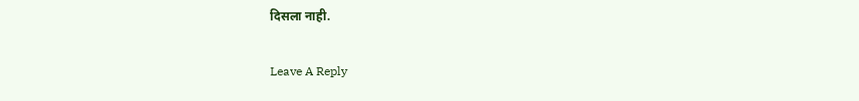दिसला नाही.

Leave A Reply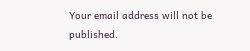Your email address will not be published.